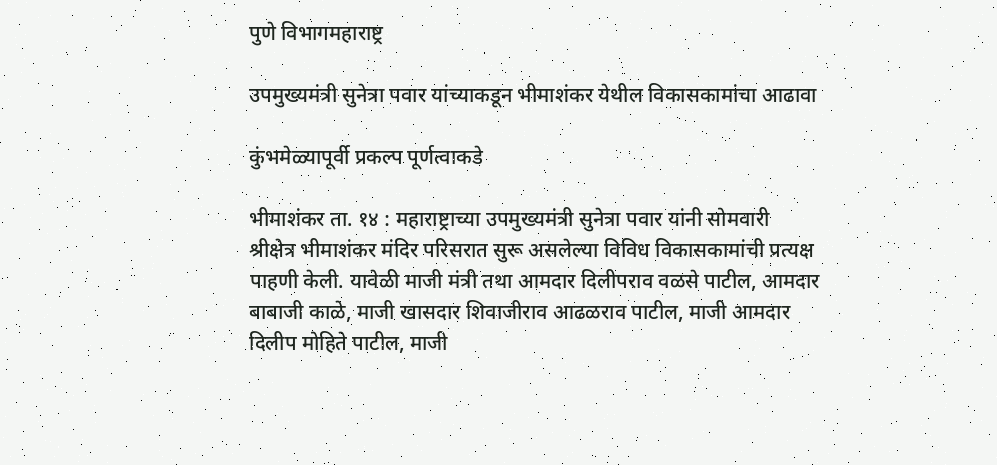पुणे विभागमहाराष्ट्र

उपमुख्यमंत्री सुनेत्रा पवार यांच्याकडून भीमाशंकर येथील विकासकामांचा आढावा

कुंभमेळ्यापूर्वी प्रकल्प पूर्णत्वाकडे

भीमाशंकर ता. १४ : महाराष्ट्राच्या उपमुख्यमंत्री सुनेत्रा पवार यांनी सोमवारी श्रीक्षेत्र भीमाशंकर मंदिर परिसरात सुरू असलेल्या विविध विकासकामांची प्रत्यक्ष पाहणी केली. यावेळी माजी मंत्री तथा आमदार दिलीपराव वळसे पाटील, आमदार बाबाजी काळे, माजी खासदार शिवाजीराव आढळराव पाटील, माजी आमदार दिलीप मोहिते पाटील, माजी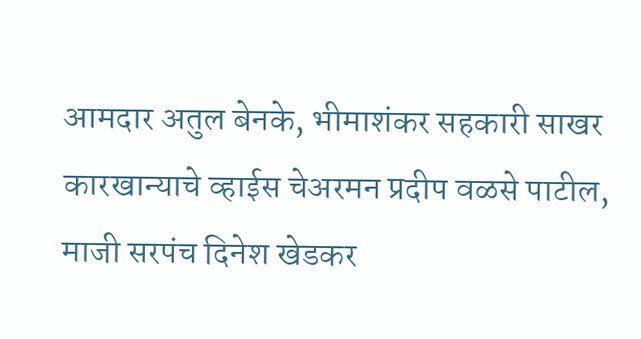आमदार अतुल बेनके, भीमाशंकर सहकारी साखर कारखान्याचे व्हाईस चेअरमन प्रदीप वळसे पाटील, माजी सरपंच दिनेश खेडकर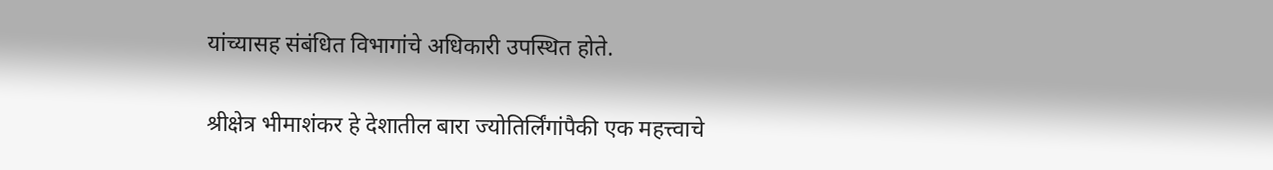यांच्यासह संबंधित विभागांचे अधिकारी उपस्थित होते.

श्रीक्षेत्र भीमाशंकर हे देशातील बारा ज्योतिर्लिंगांपैकी एक महत्त्वाचे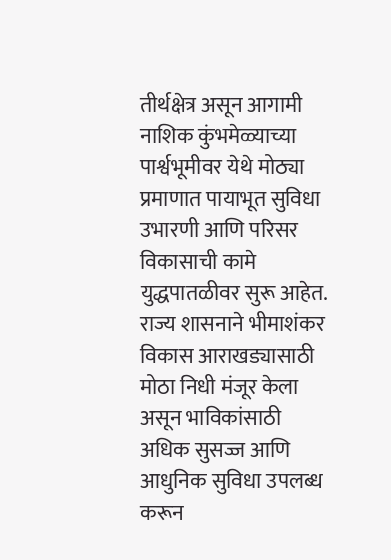तीर्थक्षेत्र असून आगामी नाशिक कुंभमेळ्याच्या पार्श्वभूमीवर येथे मोठ्या प्रमाणात पायाभूत सुविधा उभारणी आणि परिसर विकासाची कामे युद्धपातळीवर सुरू आहेत. राज्य शासनाने भीमाशंकर विकास आराखड्यासाठी मोठा निधी मंजूर केला असून भाविकांसाठी अधिक सुसज्ज आणि आधुनिक सुविधा उपलब्ध करून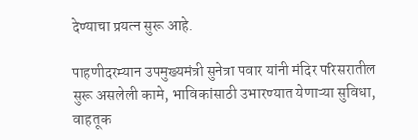देण्याचा प्रयत्न सुरू आहे.

पाहणीदरम्यान उपमुख्यमंत्री सुनेत्रा पवार यांनी मंदिर परिसरातील सुरू असलेली कामे, भाविकांसाठी उभारण्यात येणाऱ्या सुविधा, वाहतूक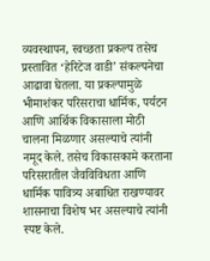व्यवस्थापन, स्वच्छता प्रकल्प तसेच प्रस्तावित ‘हेरिटेज वाडी’ संकल्पनेचा आढावा घेतला. या प्रकल्पामुळे भीमाशंकर परिसराचा धार्मिक, पर्यटन आणि आर्थिक विकासाला मोठी चालना मिळणार असल्याचे त्यांनी नमूद केले. तसेच विकासकामे करताना परिसरातील जैवविविधता आणि धार्मिक पावित्र्य अबाधित राखण्यावर शासनाचा विशेष भर असल्याचे त्यांनी स्पष्ट केले.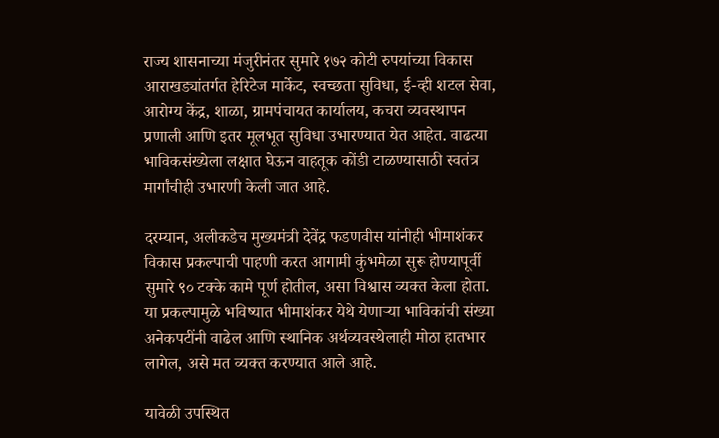राज्य शासनाच्या मंजुरीनंतर सुमारे १७२ कोटी रुपयांच्या विकास आराखड्यांतर्गत हेरिटेज मार्केट, स्वच्छता सुविधा, ई-व्ही शटल सेवा, आरोग्य केंद्र, शाळा, ग्रामपंचायत कार्यालय, कचरा व्यवस्थापन प्रणाली आणि इतर मूलभूत सुविधा उभारण्यात येत आहेत. वाढत्या भाविकसंख्येला लक्षात घेऊन वाहतूक कोंडी टाळण्यासाठी स्वतंत्र मार्गांचीही उभारणी केली जात आहे.

दरम्यान, अलीकडेच मुख्यमंत्री देवेंद्र फडणवीस यांनीही भीमाशंकर विकास प्रकल्पाची पाहणी करत आगामी कुंभमेळा सुरू होण्यापूर्वी सुमारे ९० टक्के कामे पूर्ण होतील, असा विश्वास व्यक्त केला होता. या प्रकल्पामुळे भविष्यात भीमाशंकर येथे येणाऱ्या भाविकांची संख्या अनेकपटींनी वाढेल आणि स्थानिक अर्थव्यवस्थेलाही मोठा हातभार लागेल, असे मत व्यक्त करण्यात आले आहे.

यावेळी उपस्थित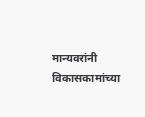मान्यवरांनी विकासकामांच्या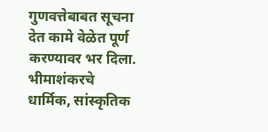गुणवत्तेबाबत सूचना देत कामे वेळेत पूर्ण करण्यावर भर दिला. भीमाशंकरचे धार्मिक, सांस्कृतिक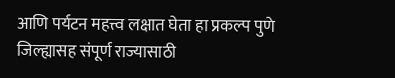आणि पर्यटन महत्त्व लक्षात घेता हा प्रकल्प पुणे जिल्ह्यासह संपूर्ण राज्यासाठी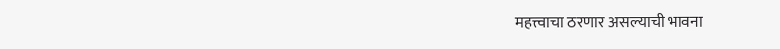महत्त्वाचा ठरणार असल्याची भावना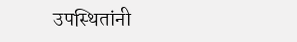उपस्थितांनी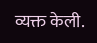व्यक्त केली.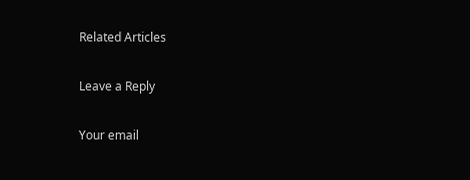Related Articles

Leave a Reply

Your email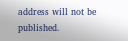address will not be published.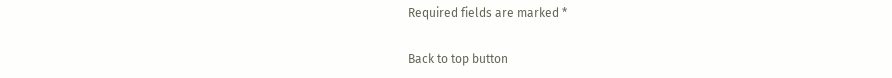Required fields are marked *

Back to top button